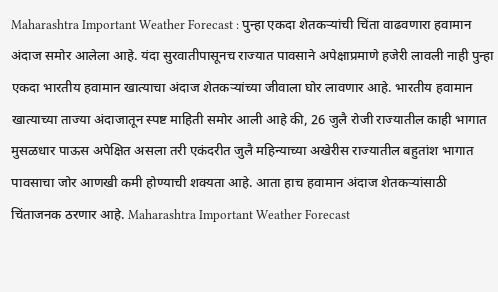Maharashtra Important Weather Forecast : पुन्हा एकदा शेतकऱ्यांची चिंता वाढवणारा हवामान अंदाज समोर आलेला आहे. यंदा सुरवातीपासूनच राज्यात पावसाने अपेक्षाप्रमाणे हजेरी लावली नाही पुन्हा एकदा भारतीय हवामान खात्याचा अंदाज शेतकऱ्यांच्या जीवाला घोर लावणार आहे. भारतीय हवामान खात्याच्या ताज्या अंदाजातून स्पष्ट माहिती समोर आली आहे की, 26 जुलै रोजी राज्यातील काही भागात मुसळधार पाऊस अपेक्षित असला तरी एकंदरीत जुलै महिन्याच्या अखेरीस राज्यातील बहुतांश भागात पावसाचा जोर आणखी कमी होण्याची शक्यता आहे. आता हाच हवामान अंदाज शेतकऱ्यांसाठी चिंताजनक ठरणार आहे. Maharashtra Important Weather Forecast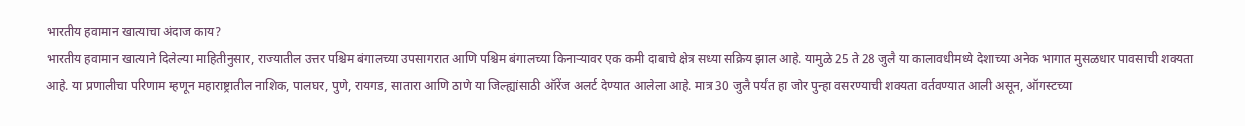भारतीय हवामान खात्याचा अंदाज काय?
भारतीय हवामान खात्याने दिलेल्या माहितीनुसार, राज्यातील उत्तर पश्चिम बंगालच्या उपसागरात आणि पश्चिम बंगालच्या किनाऱ्यावर एक कमी दाबाचे क्षेत्र सध्या सक्रिय झाल आहे. यामुळे 25 ते 28 जुलै या कालावधीमध्ये देशाच्या अनेक भागात मुसळधार पावसाची शक्यता आहे. या प्रणालीचा परिणाम म्हणून महाराष्ट्रातील नाशिक, पालघर, पुणे, रायगड, सातारा आणि ठाणे या जिल्ह्यांसाठी ऑरेंज अलर्ट देण्यात आलेला आहे. मात्र 30 जुलै पर्यंत हा जोर पुन्हा वसरण्याची शक्यता वर्तवण्यात आली असून, ऑगस्टच्या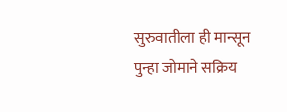सुरुवातीला ही मान्सून पुन्हा जोमाने सक्रिय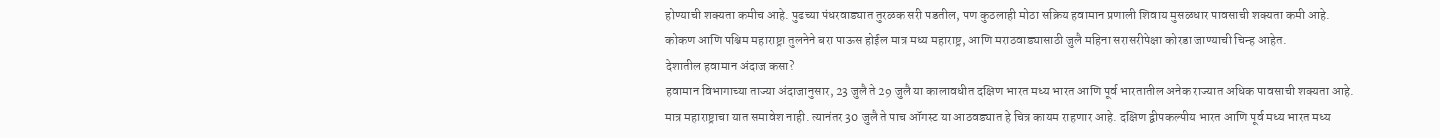होण्याची शक्यता कमीच आहे. पुढच्या पंधरवाड्यात तुरळक सरी पडतील, पण कुठलाही मोठा सक्रिय हवामान प्रणाली शिवाय मुसळधार पावसाची शक्यता कमी आहे. कोकण आणि पश्चिम महाराष्ट्रा तुलनेने बरा पाऊस होईल मात्र मध्य महाराष्ट्र, आणि मराठवाड्यासाठी जुलै महिना सरासरीपेक्षा कोरडा जाण्याची चिन्ह आहेत.
देशातील हवामान अंदाज कसा?
हवामान विभागाच्या ताज्या अंदाजानुसार, 23 जुलै ते 29 जुलै या कालावधीत दक्षिण भारत मध्य भारत आणि पूर्व भारतातील अनेक राज्यात अधिक पावसाची शक्यता आहे. मात्र महाराष्ट्राचा यात समावेश नाही. त्यानंतर 30 जुलै ते पाच ऑगस्ट या आठवड्यात हे चित्र कायम राहणार आहे. दक्षिण द्वीपकल्पीय भारत आणि पूर्व मध्य भारत मध्य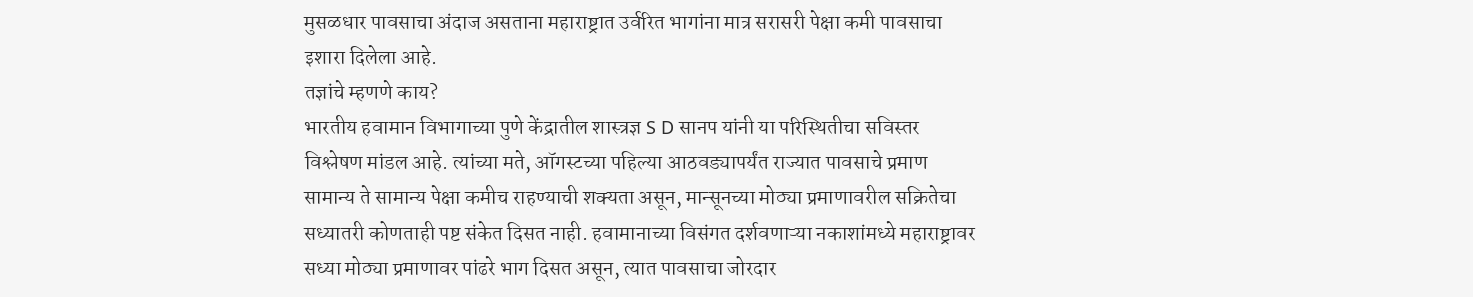मुसळधार पावसाचा अंदाज असताना महाराष्ट्रात उर्वरित भागांना मात्र सरासरी पेक्षा कमी पावसाचा इशारा दिलेला आहे.
तज्ञांचे म्हणणे काय?
भारतीय हवामान विभागाच्या पुणे केंद्रातील शास्त्रज्ञ S D सानप यांनी या परिस्थितीचा सविस्तर विश्लेषण मांडल आहे. त्यांच्या मते, ऑगस्टच्या पहिल्या आठवड्यापर्यंत राज्यात पावसाचे प्रमाण सामान्य ते सामान्य पेक्षा कमीच राहण्याची शक्यता असून, मान्सूनच्या मोठ्या प्रमाणावरील सक्रितेचा सध्यातरी कोणताही पष्ट संकेत दिसत नाही. हवामानाच्या विसंगत दर्शवणाऱ्या नकाशांमध्ये महाराष्ट्रावर सध्या मोठ्या प्रमाणावर पांढरे भाग दिसत असून, त्यात पावसाचा जोरदार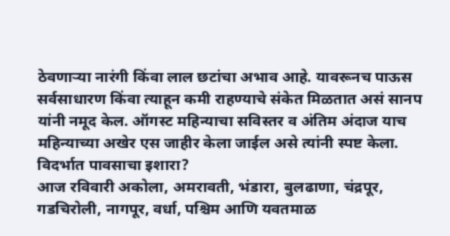ठेवणाऱ्या नारंगी किंवा लाल छटांचा अभाव आहे. यावरूनच पाऊस सर्वसाधारण किंवा त्याहून कमी राहण्याचे संकेत मिळतात असं सानप यांनी नमूद केल. ऑगस्ट महिन्याचा सविस्तर व अंतिम अंदाज याच महिन्याच्या अखेर एस जाहीर केला जाईल असे त्यांनी स्पष्ट केला.
विदर्भात पावसाचा इशारा?
आज रविवारी अकोला, अमरावती, भंडारा, बुलढाणा, चंद्रपूर, गडचिरोली, नागपूर, वर्धा, पश्चिम आणि यवतमाळ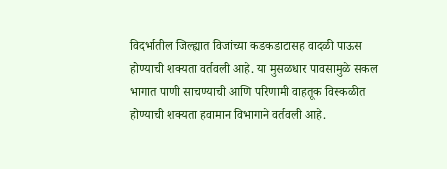विदर्भातील जिल्ह्यात विजांच्या कडकडाटासह वादळी पाऊस होण्याची शक्यता वर्तवली आहे. या मुसळधार पावसामुळे सकल भागात पाणी साचण्याची आणि परिणामी वाहतूक विस्कळीत होण्याची शक्यता हवामान विभागाने वर्तवली आहे.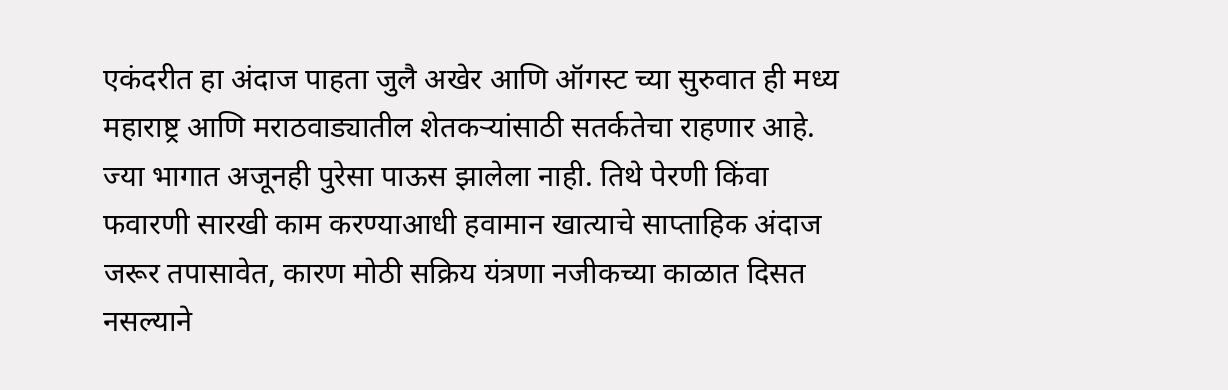एकंदरीत हा अंदाज पाहता जुलै अखेर आणि ऑगस्ट च्या सुरुवात ही मध्य महाराष्ट्र आणि मराठवाड्यातील शेतकऱ्यांसाठी सतर्कतेचा राहणार आहे. ज्या भागात अजूनही पुरेसा पाऊस झालेला नाही. तिथे पेरणी किंवा फवारणी सारखी काम करण्याआधी हवामान खात्याचे साप्ताहिक अंदाज जरूर तपासावेत, कारण मोठी सक्रिय यंत्रणा नजीकच्या काळात दिसत नसल्याने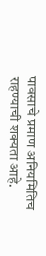पावसाचे प्रमाण अनियमितिच राहण्याची शक्यता आहे.